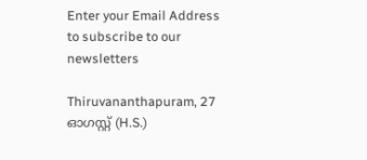Enter your Email Address to subscribe to our newsletters

Thiruvananthapuram, 27 ഓഗസ്റ്റ് (H.S.)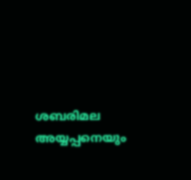ശബരിമല അയ്യപ്പനെയും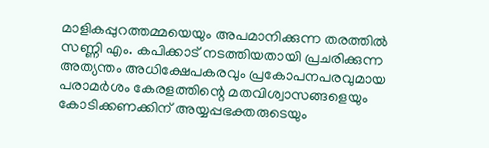മാളികപ്പുറത്തമ്മയെയും അപമാനിക്കുന്ന തരത്തിൽ സണ്ണി എം. കപിക്കാട് നടത്തിയതായി പ്രചരിക്കുന്ന അത്യന്തം അധിക്ഷേപകരവും പ്രകോപനപരവുമായ പരാമർശം കേരളത്തിന്റെ മതവിശ്വാസങ്ങളെയും കോടിക്കണക്കിന് അയ്യപ്പഭക്തരുടെയും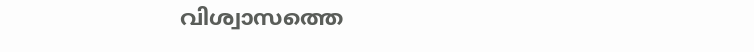വിശ്വാസത്തെ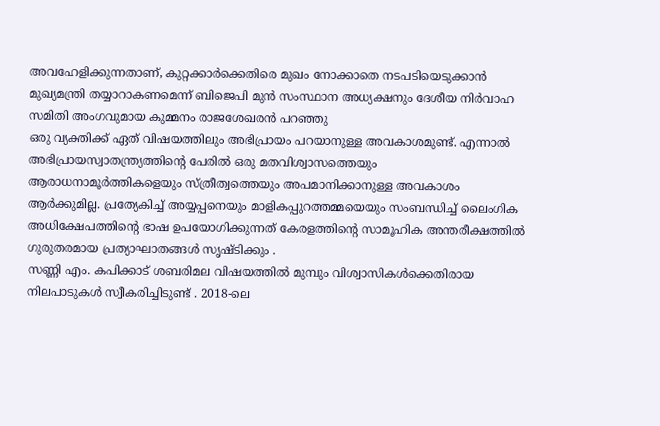അവഹേളിക്കുന്നതാണ്, കുറ്റക്കാർക്കെതിരെ മുഖം നോക്കാതെ നടപടിയെടുക്കാൻ മുഖ്യമന്ത്രി തയ്യാറാകണമെന്ന് ബിജെപി മുൻ സംസ്ഥാന അധ്യക്ഷനും ദേശീയ നിർവാഹ സമിതി അംഗവുമായ കുമ്മനം രാജശേഖരൻ പറഞ്ഞു
ഒരു വ്യക്തിക്ക് ഏത് വിഷയത്തിലും അഭിപ്രായം പറയാനുള്ള അവകാശമുണ്ട്. എന്നാൽ അഭിപ്രായസ്വാതന്ത്ര്യത്തിന്റെ പേരിൽ ഒരു മതവിശ്വാസത്തെയും ആരാധനാമൂർത്തികളെയും സ്ത്രീത്വത്തെയും അപമാനിക്കാനുള്ള അവകാശം ആർക്കുമില്ല. പ്രത്യേകിച്ച് അയ്യപ്പനെയും മാളികപ്പുറത്തമ്മയെയും സംബന്ധിച്ച് ലൈംഗിക അധിക്ഷേപത്തിന്റെ ഭാഷ ഉപയോഗിക്കുന്നത് കേരളത്തിന്റെ സാമൂഹിക അന്തരീക്ഷത്തിൽ ഗുരുതരമായ പ്രത്യാഘാതങ്ങൾ സൃഷ്ടിക്കും .
സണ്ണി എം. കപിക്കാട് ശബരിമല വിഷയത്തിൽ മുമ്പും വിശ്വാസികൾക്കെതിരായ നിലപാടുകൾ സ്വീകരിച്ചിടുണ്ട് . 2018-ലെ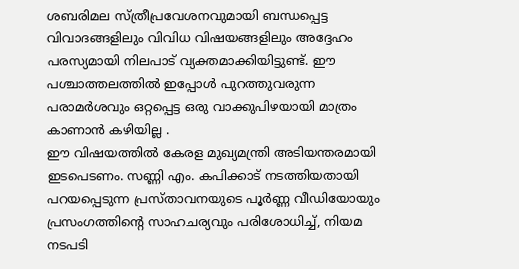ശബരിമല സ്ത്രീപ്രവേശനവുമായി ബന്ധപ്പെട്ട വിവാദങ്ങളിലും വിവിധ വിഷയങ്ങളിലും അദ്ദേഹം പരസ്യമായി നിലപാട് വ്യക്തമാക്കിയിട്ടുണ്ട്. ഈ പശ്ചാത്തലത്തിൽ ഇപ്പോൾ പുറത്തുവരുന്ന പരാമർശവും ഒറ്റപ്പെട്ട ഒരു വാക്കുപിഴയായി മാത്രം കാണാൻ കഴിയില്ല .
ഈ വിഷയത്തിൽ കേരള മുഖ്യമന്ത്രി അടിയന്തരമായി ഇടപെടണം. സണ്ണി എം. കപിക്കാട് നടത്തിയതായി പറയപ്പെടുന്ന പ്രസ്താവനയുടെ പൂർണ്ണ വീഡിയോയും പ്രസംഗത്തിന്റെ സാഹചര്യവും പരിശോധിച്ച്, നിയമ നടപടി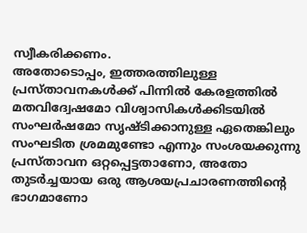സ്വീകരിക്കണം.
അതോടൊപ്പം, ഇത്തരത്തിലുള്ള പ്രസ്താവനകൾക്ക് പിന്നിൽ കേരളത്തിൽ മതവിദ്വേഷമോ വിശ്വാസികൾക്കിടയിൽ സംഘർഷമോ സൃഷ്ടിക്കാനുള്ള ഏതെങ്കിലും സംഘടിത ശ്രമമുണ്ടോ എന്നും സംശയക്കുന്നു
പ്രസ്താവന ഒറ്റപ്പെട്ടതാണോ, അതോ തുടർച്ചയായ ഒരു ആശയപ്രചാരണത്തിന്റെ ഭാഗമാണോ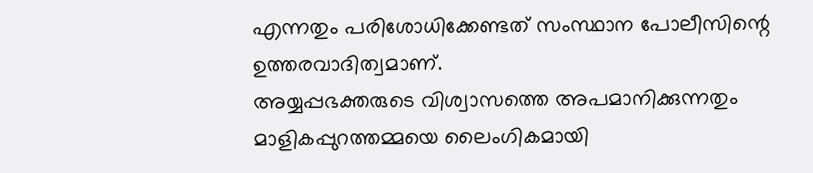എന്നതും പരിശോധിക്കേണ്ടത് സംസ്ഥാന പോലീസിന്റെ ഉത്തരവാദിത്വമാണ്.
അയ്യപ്പഭക്തരുടെ വിശ്വാസത്തെ അപമാനിക്കുന്നതും മാളികപ്പുറത്തമ്മയെ ലൈംഗികമായി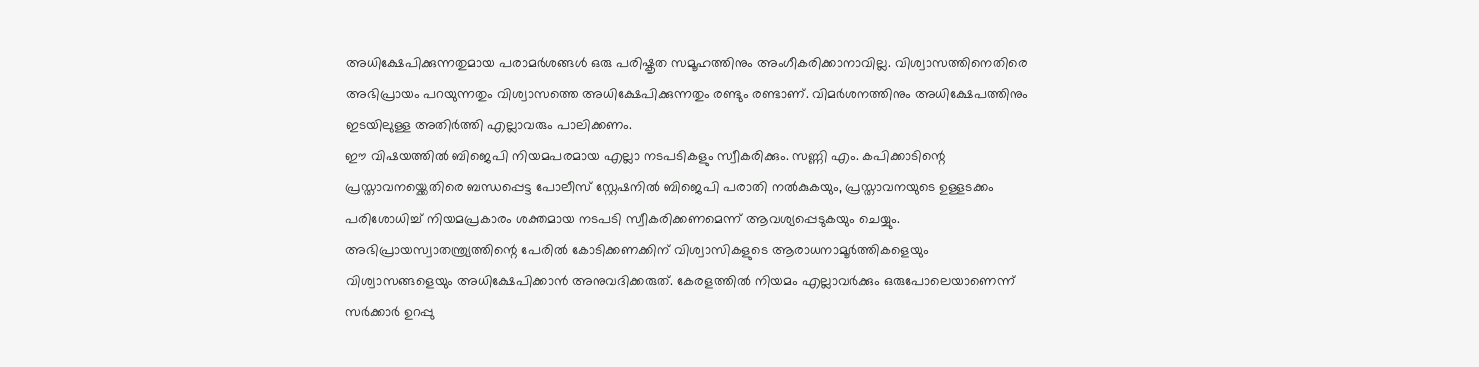അധിക്ഷേപിക്കുന്നതുമായ പരാമർശങ്ങൾ ഒരു പരിഷ്കൃത സമൂഹത്തിനും അംഗീകരിക്കാനാവില്ല. വിശ്വാസത്തിനെതിരെ അഭിപ്രായം പറയുന്നതും വിശ്വാസത്തെ അധിക്ഷേപിക്കുന്നതും രണ്ടും രണ്ടാണ്. വിമർശനത്തിനും അധിക്ഷേപത്തിനും ഇടയിലുള്ള അതിർത്തി എല്ലാവരും പാലിക്കണം.
ഈ വിഷയത്തിൽ ബിജെപി നിയമപരമായ എല്ലാ നടപടികളും സ്വീകരിക്കും. സണ്ണി എം. കപിക്കാടിന്റെ പ്രസ്താവനയ്ക്കെതിരെ ബന്ധപ്പെട്ട പോലീസ് സ്റ്റേഷനിൽ ബിജെപി പരാതി നൽകുകയും, പ്രസ്താവനയുടെ ഉള്ളടക്കം പരിശോധിച്ച് നിയമപ്രകാരം ശക്തമായ നടപടി സ്വീകരിക്കണമെന്ന് ആവശ്യപ്പെടുകയും ചെയ്യും.
അഭിപ്രായസ്വാതന്ത്ര്യത്തിന്റെ പേരിൽ കോടിക്കണക്കിന് വിശ്വാസികളുടെ ആരാധനാമൂർത്തികളെയും വിശ്വാസങ്ങളെയും അധിക്ഷേപിക്കാൻ അനുവദിക്കരുത്. കേരളത്തിൽ നിയമം എല്ലാവർക്കും ഒരുപോലെയാണെന്ന് സർക്കാർ ഉറപ്പു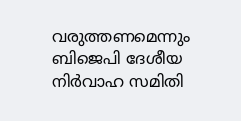വരുത്തണമെന്നും ബിജെപി ദേശീയ നിർവാഹ സമിതി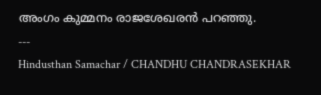അംഗം കുമ്മനം രാജശേഖരൻ പറഞ്ഞു.
---
Hindusthan Samachar / CHANDHU CHANDRASEKHAR